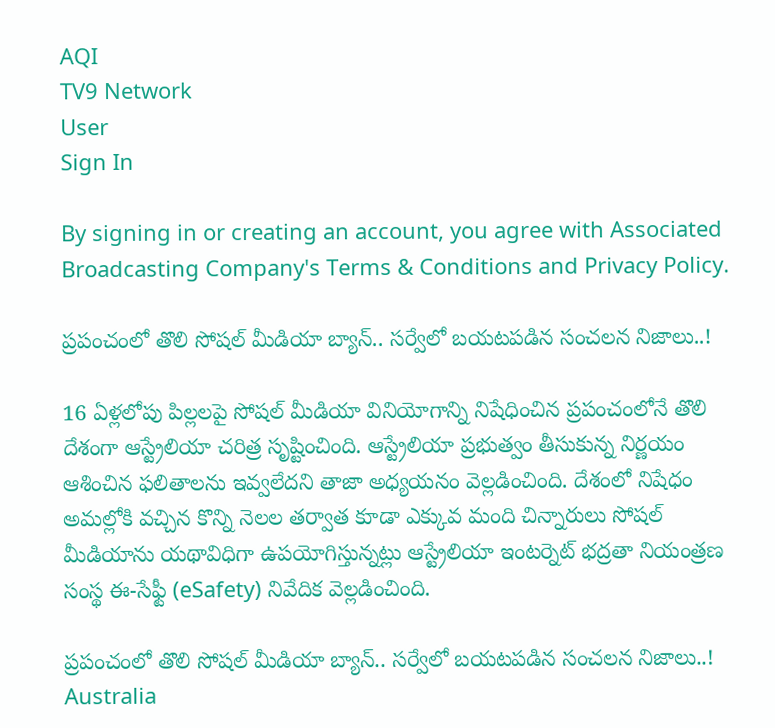AQI
TV9 Network
User
Sign In

By signing in or creating an account, you agree with Associated Broadcasting Company's Terms & Conditions and Privacy Policy.

ప్రపంచంలో తొలి సోషల్ మీడియా బ్యాన్.. సర్వేలో బయటపడిన సంచలన నిజాలు..!

16 ఏళ్లలోపు పిల్లలపై సోషల్ మీడియా వినియోగాన్ని నిషేధించిన ప్రపంచంలోనే తొలి దేశంగా ఆస్ట్రేలియా చరిత్ర సృష్టించింది. ఆస్ట్రేలియా ప్రభుత్వం తీసుకున్న నిర్ణయం ఆశించిన ఫలితాలను ఇవ్వలేదని తాజా అధ్యయనం వెల్లడించింది. దేశంలో నిషేధం అమల్లోకి వచ్చిన కొన్ని నెలల తర్వాత కూడా ఎక్కువ మంది చిన్నారులు సోషల్ మీడియాను యథావిధిగా ఉపయోగిస్తున్నట్లు ఆస్ట్రేలియా ఇంటర్నెట్ భద్రతా నియంత్రణ సంస్థ ఈ-సేఫ్టీ (eSafety) నివేదిక వెల్లడించింది.

ప్రపంచంలో తొలి సోషల్ మీడియా బ్యాన్.. సర్వేలో బయటపడిన సంచలన నిజాలు..!
Australia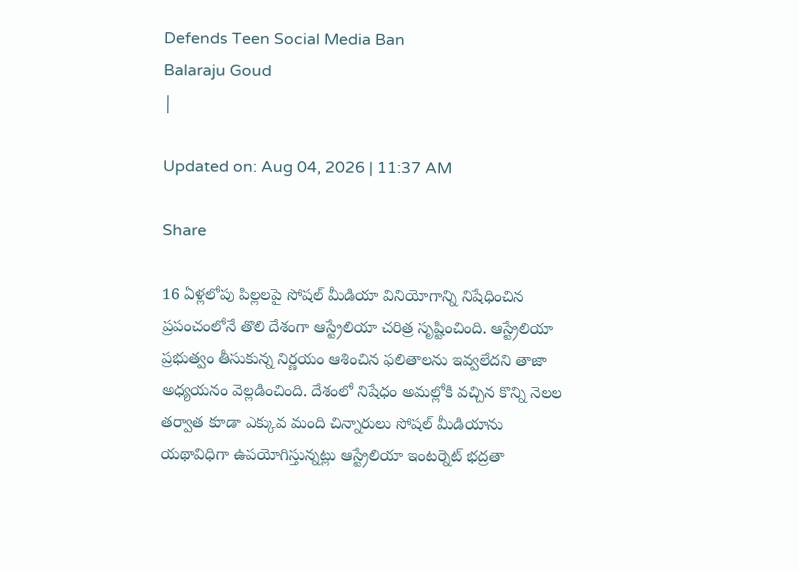Defends Teen Social Media Ban
Balaraju Goud
|

Updated on: Aug 04, 2026 | 11:37 AM

Share

16 ఏళ్లలోపు పిల్లలపై సోషల్ మీడియా వినియోగాన్ని నిషేధించిన ప్రపంచంలోనే తొలి దేశంగా ఆస్ట్రేలియా చరిత్ర సృష్టించింది. ఆస్ట్రేలియా ప్రభుత్వం తీసుకున్న నిర్ణయం ఆశించిన ఫలితాలను ఇవ్వలేదని తాజా అధ్యయనం వెల్లడించింది. దేశంలో నిషేధం అమల్లోకి వచ్చిన కొన్ని నెలల తర్వాత కూడా ఎక్కువ మంది చిన్నారులు సోషల్ మీడియాను యథావిధిగా ఉపయోగిస్తున్నట్లు ఆస్ట్రేలియా ఇంటర్నెట్ భద్రతా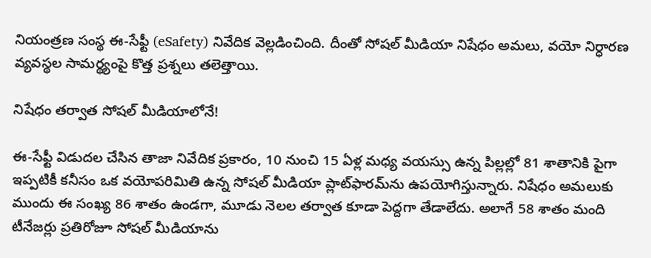నియంత్రణ సంస్థ ఈ-సేఫ్టీ (eSafety) నివేదిక వెల్లడించింది. దీంతో సోషల్ మీడియా నిషేధం అమలు, వయో నిర్ధారణ వ్యవస్థల సామర్థ్యంపై కొత్త ప్రశ్నలు తలెత్తాయి.

నిషేధం తర్వాత సోషల్ మీడియాలోనే!

ఈ-సేఫ్టీ విడుదల చేసిన తాజా నివేదిక ప్రకారం, 10 నుంచి 15 ఏళ్ల మధ్య వయస్సు ఉన్న పిల్లల్లో 81 శాతానికి పైగా ఇప్పటికీ కనీసం ఒక వయోపరిమితి ఉన్న సోషల్ మీడియా ప్లాట్‌ఫారమ్‌ను ఉపయోగిస్తున్నారు. నిషేధం అమలుకు ముందు ఈ సంఖ్య 86 శాతం ఉండగా, మూడు నెలల తర్వాత కూడా పెద్దగా తేడాలేదు. అలాగే 58 శాతం మంది టీనేజర్లు ప్రతిరోజూ సోషల్ మీడియాను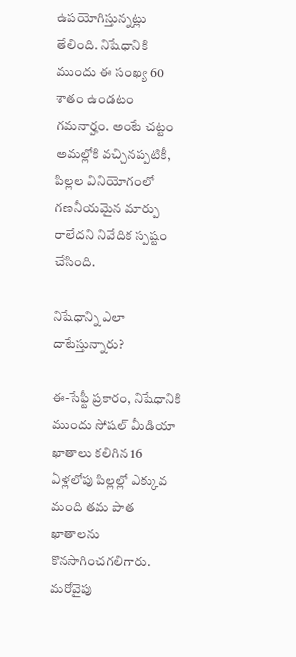ఉపయోగిస్తున్నట్లు తేలింది. నిషేధానికి ముందు ఈ సంఖ్య 60 శాతం ఉండటం గమనార్హం. అంటే చట్టం అమల్లోకి వచ్చినప్పటికీ, పిల్లల వినియోగంలో గణనీయమైన మార్పు రాలేదని నివేదిక స్పష్టం చేసింది.

నిషేధాన్ని ఎలా దాటేస్తున్నారు?

ఈ-సేఫ్టీ ప్రకారం, నిషేధానికి ముందు సోషల్ మీడియా ఖాతాలు కలిగిన 16 ఏళ్లలోపు పిల్లల్లో ఎక్కువ మంది తమ పాత ఖాతాలను కొనసాగించగలిగారు. మరోవైపు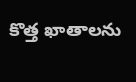కొత్త ఖాతాలను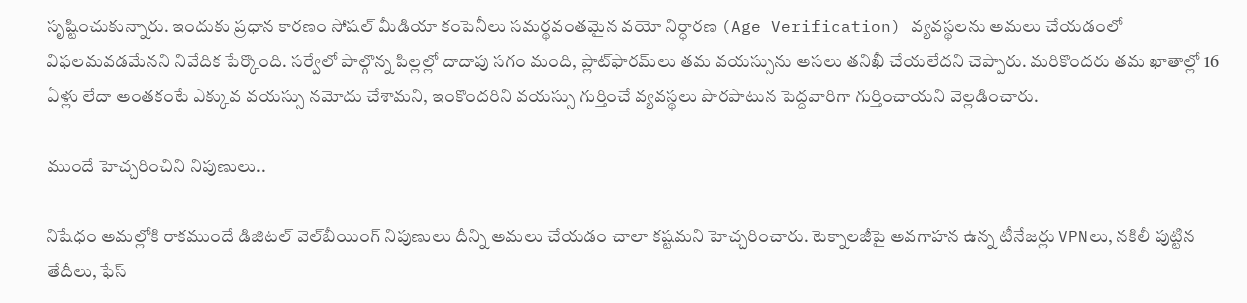సృష్టించుకున్నారు. ఇందుకు ప్రధాన కారణం సోషల్ మీడియా కంపెనీలు సమర్థవంతమైన వయో నిర్ధారణ (Age Verification) వ్యవస్థలను అమలు చేయడంలో విఫలమవడమేనని నివేదిక పేర్కొంది. సర్వేలో పాల్గొన్న పిల్లల్లో దాదాపు సగం మంది, ప్లాట్‌ఫారమ్‌లు తమ వయస్సును అసలు తనిఖీ చేయలేదని చెప్పారు. మరికొందరు తమ ఖాతాల్లో 16 ఏళ్లు లేదా అంతకంటే ఎక్కువ వయస్సు నమోదు చేశామని, ఇంకొందరిని వయస్సు గుర్తించే వ్యవస్థలు పొరపాటున పెద్దవారిగా గుర్తించాయని వెల్లడించారు.

ముందే హెచ్చరించిని నిపుణులు..

నిషేధం అమల్లోకి రాకముందే డిజిటల్ వెల్‌బీయింగ్ నిపుణులు దీన్ని అమలు చేయడం చాలా కష్టమని హెచ్చరించారు. టెక్నాలజీపై అవగాహన ఉన్న టీనేజర్లు VPNలు, నకిలీ పుట్టిన తేదీలు, ఫేస్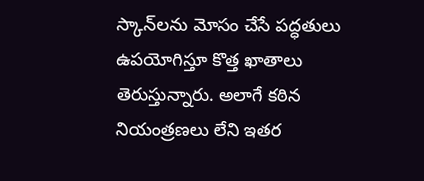స్కాన్‌లను మోసం చేసే పద్ధతులు ఉపయోగిస్తూ కొత్త ఖాతాలు తెరుస్తున్నారు. అలాగే కఠిన నియంత్రణలు లేని ఇతర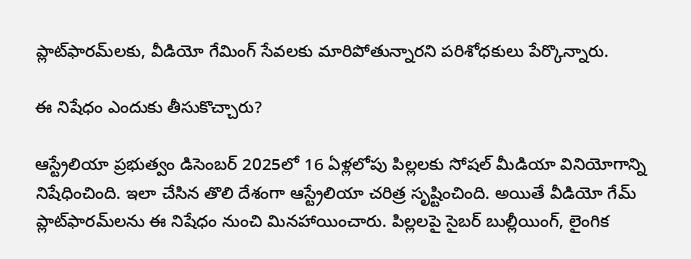ప్లాట్‌ఫారమ్‌లకు, వీడియో గేమింగ్ సేవలకు మారిపోతున్నారని పరిశోధకులు పేర్కొన్నారు.

ఈ నిషేధం ఎందుకు తీసుకొచ్చారు?

ఆస్ట్రేలియా ప్రభుత్వం డిసెంబర్ 2025లో 16 ఏళ్లలోపు పిల్లలకు సోషల్ మీడియా వినియోగాన్ని నిషేధించింది. ఇలా చేసిన తొలి దేశంగా ఆస్ట్రేలియా చరిత్ర సృష్టించింది. అయితే వీడియో గేమ్ ప్లాట్‌ఫారమ్‌లను ఈ నిషేధం నుంచి మినహాయించారు. పిల్లలపై సైబర్ బుల్లీయింగ్, లైంగిక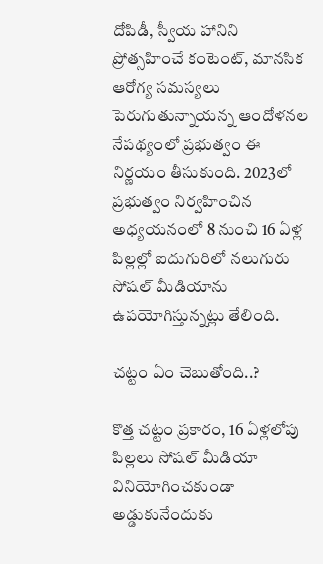దోపిడీ, స్వీయ హానిని ప్రోత్సహించే కంటెంట్, మానసిక ఆరోగ్య సమస్యలు పెరుగుతున్నాయన్న ఆందోళనల నేపథ్యంలో ప్రభుత్వం ఈ నిర్ణయం తీసుకుంది. 2023లో ప్రభుత్వం నిర్వహించిన అధ్యయనంలో 8 నుంచి 16 ఏళ్ల పిల్లల్లో ఐదుగురిలో నలుగురు సోషల్ మీడియాను ఉపయోగిస్తున్నట్లు తేలింది.

చట్టం ఏం చెబుతోంది..?

కొత్త చట్టం ప్రకారం, 16 ఏళ్లలోపు పిల్లలు సోషల్ మీడియా వినియోగించకుండా అడ్డుకునేందుకు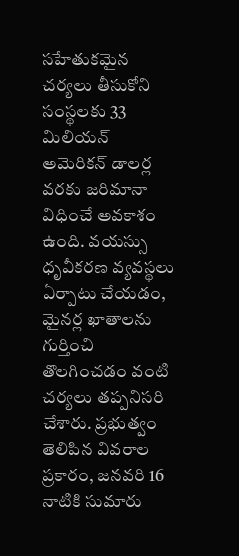సహేతుకమైన చర్యలు తీసుకోని సంస్థలకు 33 మిలియన్ అమెరికన్ డాలర్ల వరకు జరిమానా విధించే అవకాశం ఉంది. వయస్సు ధృవీకరణ వ్యవస్థలు ఏర్పాటు చేయడం, మైనర్ల ఖాతాలను గుర్తించి తొలగించడం వంటి చర్యలు తప్పనిసరి చేశారు. ప్రభుత్వం తెలిపిన వివరాల ప్రకారం, జనవరి 16 నాటికి సుమారు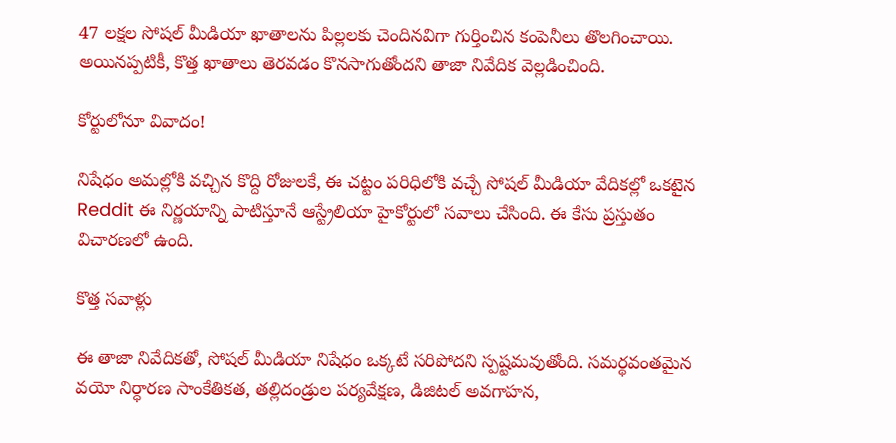47 లక్షల సోషల్ మీడియా ఖాతాలను పిల్లలకు చెందినవిగా గుర్తించిన కంపెనీలు తొలగించాయి. అయినప్పటికీ, కొత్త ఖాతాలు తెరవడం కొనసాగుతోందని తాజా నివేదిక వెల్లడించింది.

కోర్టులోనూ వివాదం!

నిషేధం అమల్లోకి వచ్చిన కొద్ది రోజులకే, ఈ చట్టం పరిధిలోకి వచ్చే సోషల్ మీడియా వేదికల్లో ఒకటైన Reddit ఈ నిర్ణయాన్ని పాటిస్తూనే ఆస్ట్రేలియా హైకోర్టులో సవాలు చేసింది. ఈ కేసు ప్రస్తుతం విచారణలో ఉంది.

కొత్త సవాళ్లు

ఈ తాజా నివేదికతో, సోషల్ మీడియా నిషేధం ఒక్కటే సరిపోదని స్పష్టమవుతోంది. సమర్థవంతమైన వయో నిర్ధారణ సాంకేతికత, తల్లిదండ్రుల పర్యవేక్షణ, డిజిటల్ అవగాహన,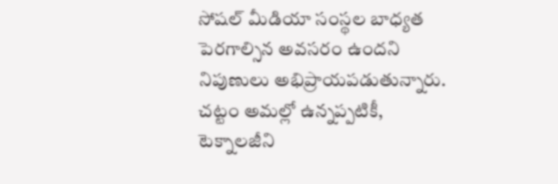సోషల్ మీడియా సంస్థల బాధ్యత పెరగాల్సిన అవసరం ఉందని నిపుణులు అభిప్రాయపడుతున్నారు. చట్టం అమల్లో ఉన్నప్పటికీ, టెక్నాలజీని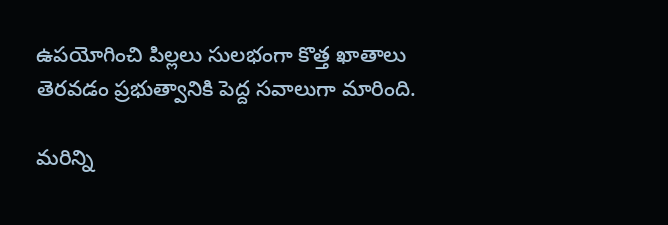ఉపయోగించి పిల్లలు సులభంగా కొత్త ఖాతాలు తెరవడం ప్రభుత్వానికి పెద్ద సవాలుగా మారింది.

మరిన్ని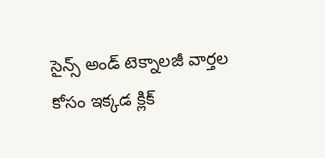సైన్స్ అండ్ టెక్నాలజీ వార్తల కోసం ఇక్కడ క్లిక్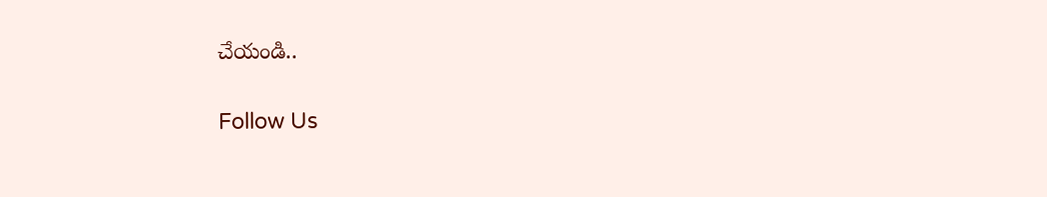చేయండి..

Follow Us